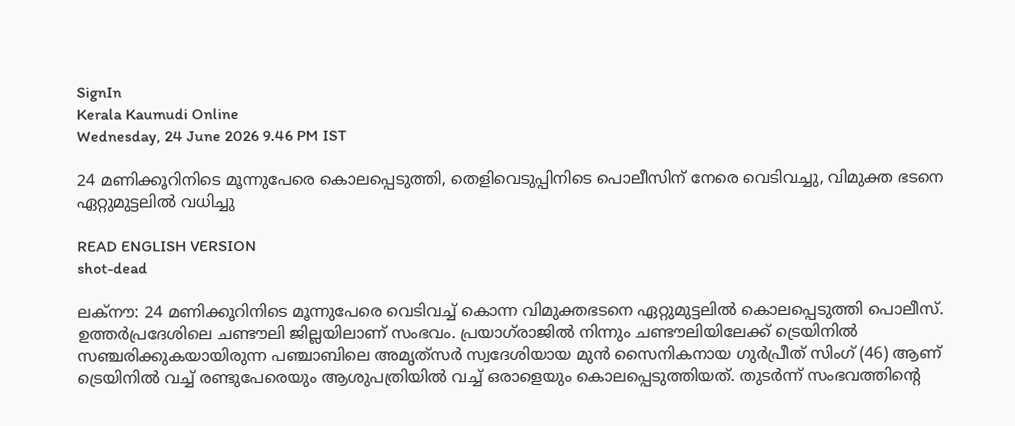SignIn
Kerala Kaumudi Online
Wednesday, 24 June 2026 9.46 PM IST

24 മണിക്കൂറിനിടെ മൂന്നുപേരെ കൊലപ്പെടുത്തി, തെളിവെടുപ്പിനിടെ പൊലീസിന് നേരെ വെടിവച്ചു, വിമുക്ത ഭടനെ ഏറ്റുമുട്ടലിൽ വധിച്ചു

READ ENGLISH VERSION
shot-dead

ലക്‌നൗ: 24 മണിക്കൂറിനിടെ മൂന്നുപേരെ വെടിവച്ച് കൊന്ന വിമുക്തഭടനെ ഏറ്റുമുട്ടലിൽ കൊലപ്പെടുത്തി പൊലീസ്. ഉത്തർപ്രദേശിലെ ചണ്ടൗലി ജില്ലയിലാണ് സംഭവം. പ്രയാഗ്‌രാജിൽ നിന്നും ചണ്ടൗലിയിലേക്ക് ട്രെയിനിൽ സഞ്ചരിക്കുകയായിരുന്ന പഞ്ചാബിലെ അമൃത്‌സർ സ്വദേശിയായ മുൻ സൈനികനായ ഗുർപ്രീത് സിംഗ് (46) ആണ് ട്രെയിനിൽ വച്ച് രണ്ടുപേരെയും ആശുപത്രിയിൽ വച്ച് ഒരാളെയും കൊലപ്പെടുത്തിയത്. തുടർന്ന് സംഭവത്തിന്റെ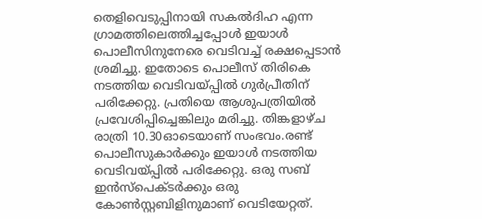തെളിവെടുപ്പിനായി സകൽദിഹ എന്ന ഗ്രാമത്തിലെത്തിച്ചപ്പോൾ ഇയാൾ പൊലീസിനുനേരെ വെടിവച്ച് രക്ഷപ്പെടാൻ ശ്രമിച്ചു. ഇതോടെ പൊലീസ് തിരികെ നടത്തിയ വെടിവയ്‌പ്പിൽ ഗുർപ്രീതിന് പരിക്കേറ്റു. പ്രതിയെ ആശുപത്രിയിൽ പ്രവേശിപ്പിച്ചെങ്കിലും മരിച്ചു. തിങ്കളാഴ്‌ച രാത്രി 10.30ഓടെയാണ് സംഭവം.രണ്ട് പൊലീസുകാർക്കും ഇയാൾ നടത്തിയ വെടിവയ്‌പ്പിൽ പരിക്കേറ്റു. ഒരു സബ് ഇൻസ്‌പെക്‌ടർക്കും ഒരു കോൺസ്റ്റബിളിനുമാണ് വെടിയേറ്റത്.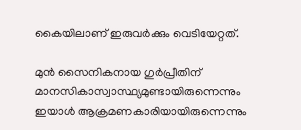കൈയിലാണ് ഇരുവർക്കും വെടിയേറ്റത്.

മുൻ സൈനികനായ ഗുർപ്രീതിന് മാനസികാസ്വാസ്ഥ്യമുണ്ടായിരുന്നെന്നും ഇയാൾ ആക്രമണകാരിയായിരുന്നെന്നും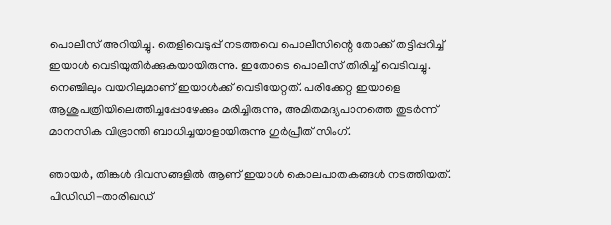പൊലീസ് അറിയിച്ചു. തെളിവെടുപ്പ് നടത്തവെ പൊലീസിന്റെ തോക്ക് തട്ടിപ്പറിച്ച് ഇയാൾ വെടിയുതിർക്കുകയായിരുന്നു. ഇതോടെ പൊലീസ് തിരിച്ച് വെടിവച്ചു. നെഞ്ചിലും വയറിലുമാണ് ഇയാൾക്ക് വെടിയേറ്റത്. പരിക്കേറ്റ ഇയാളെ ആശുപത്രിയിലെത്തിച്ചപ്പോഴേക്കും മരിച്ചിരുന്നു, അമിതമദ്യപാനത്തെ തുടർന്ന് മാനസിക വിഭ്രാന്തി ബാധിച്ചയാളായിരുന്നു ഗുർപ്രീത് സിംഗ്.

ഞായർ, തിങ്കൾ ദിവസങ്ങളിൽ ആണ് ഇയാൾ കൊലപാതകങ്ങൾ നടത്തിയത്. പിഡിഡി-താരിഖഡ്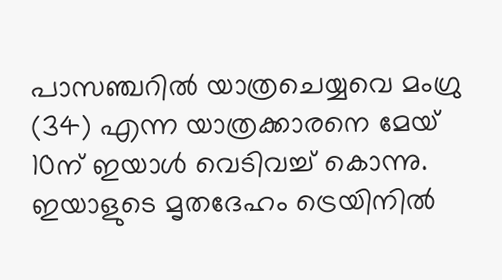പാസഞ്ചറിൽ യാത്രചെയ്യവെ മംഗ്രു (34) എന്ന യാത്രക്കാരനെ മേയ് 10ന് ഇയാൾ വെടിവച്ച് കൊന്നു. ഇയാളുടെ മൃതദേഹം ട്രെയിനിൽ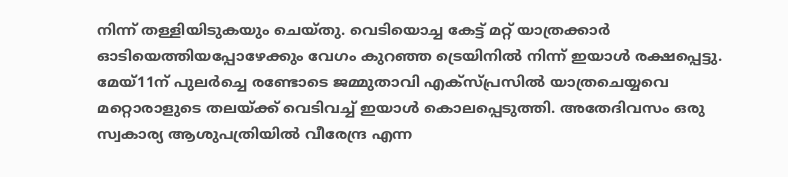നിന്ന് തള്ളിയിടുകയും ചെയ്‌തു. വെടിയൊച്ച കേട്ട് മറ്റ് യാത്രക്കാർ ഓടിയെത്തിയപ്പോഴേക്കും വേഗം കുറഞ്ഞ ട്രെയിനിൽ നിന്ന് ഇയാൾ രക്ഷപ്പെട്ടു. മേയ്11ന് പുലർച്ചെ രണ്ടോടെ ജമ്മുതാവി എക്‌സ്‌പ്രസിൽ യാത്രചെയ്യവെ മറ്റൊരാളുടെ തലയ്‌ക്ക് വെടിവച്ച് ഇയാൾ കൊലപ്പെടുത്തി. അതേദിവസം ഒരു സ്വകാര്യ ആശുപത്രിയിൽ വീരേന്ദ്ര എന്ന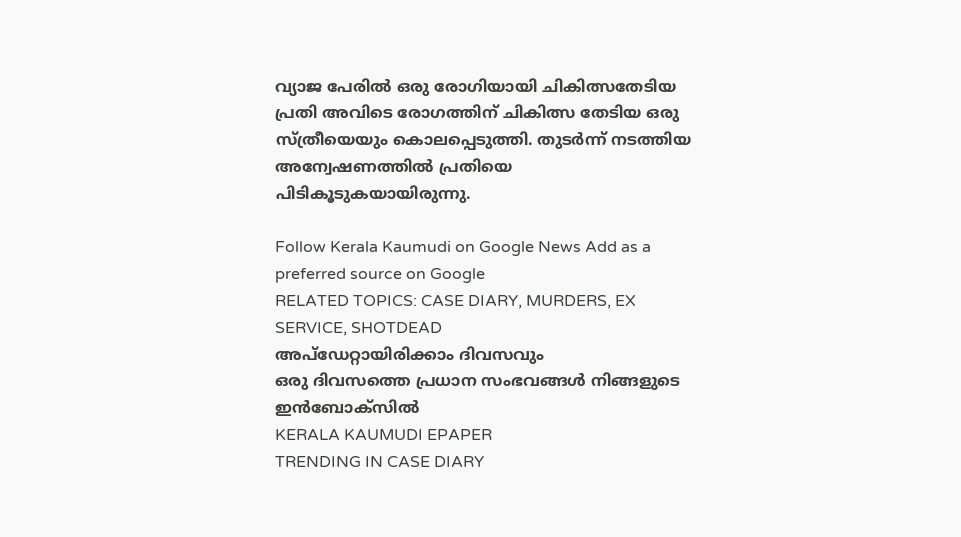വ്യാജ പേരിൽ ഒരു രോഗിയായി ചികിത്സതേടിയ പ്രതി അവിടെ രോഗത്തിന് ചികിത്സ തേടിയ ഒരു സ്‌ത്രീയെയും കൊലപ്പെടുത്തി. തുടർന്ന് നടത്തിയ അന്വേഷണത്തിൽ പ്രതിയെ പിടികൂടുകയായിരുന്നു.

Follow Kerala Kaumudi on Google News Add as a preferred source on Google
RELATED TOPICS: CASE DIARY, MURDERS, EX SERVICE, SHOTDEAD
അപ്ഡേറ്റായിരിക്കാം ദിവസവും
ഒരു ദിവസത്തെ പ്രധാന സംഭവങ്ങൾ നിങ്ങളുടെ ഇൻബോക്സിൽ
KERALA KAUMUDI EPAPER
TRENDING IN CASE DIARY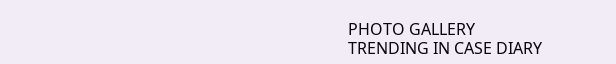PHOTO GALLERY
TRENDING IN CASE DIARY